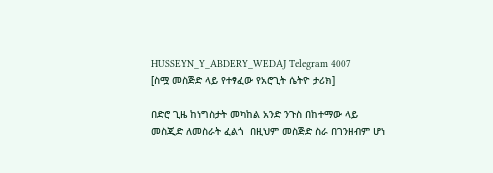HUSSEYN_Y_ABDERY_WEDAJ Telegram 4007
[ስሟ መስጅድ ላይ የተፃፈው የአሮጊት ሴትዮ ታሪክ]

በድሮ ጊዜ ከነግስታት መካከል አንድ ንጉስ በከተማው ላይ መስጂድ ለመስራት ፈልጎ  በዚህም መስጅድ ስራ በገንዘብም ሆነ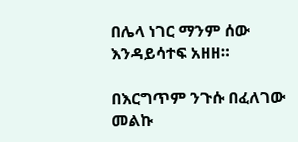በሌላ ነገር ማንም ሰው እንዳይሳተፍ አዘዘ።

በእርግጥም ንጉሱ በፈለገው መልኩ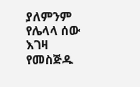ያለምንም የሌላላ ሰው እገዛ የመስጅዱ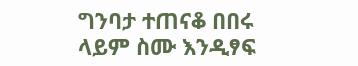ግንባታ ተጠናቆ በበሩ ላይም ስሙ እንዲፃፍ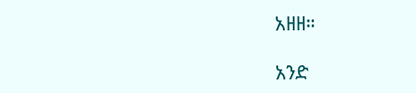አዘዘ።

አንድ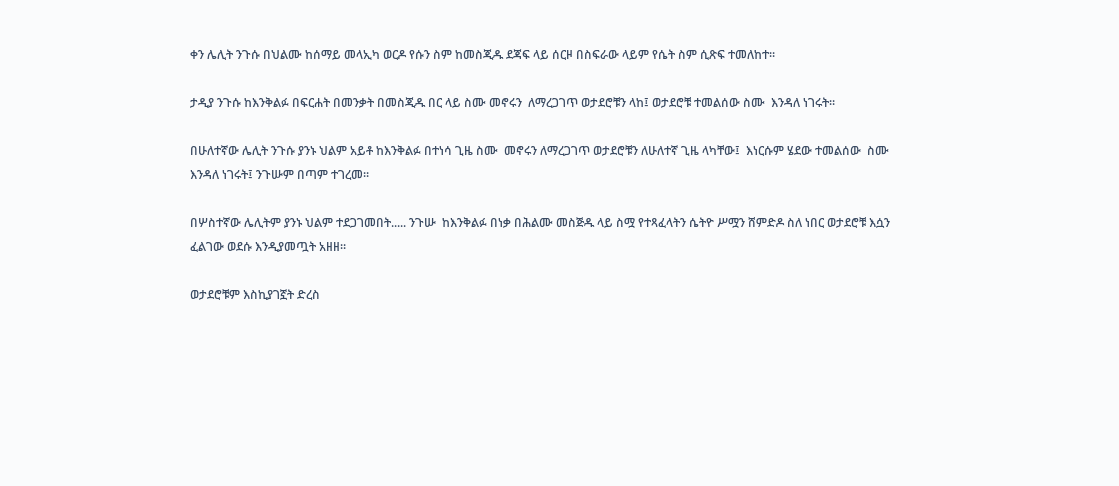ቀን ሌሊት ንጉሱ በህልሙ ከሰማይ መላኢካ ወርዶ የሱን ስም ከመስጂዱ ደጃፍ ላይ ሰርዞ በስፍራው ላይም የሴት ስም ሲጽፍ ተመለከተ።

ታዲያ ንጉሱ ከእንቅልፉ በፍርሐት በመንቃት በመስጂዱ በር ላይ ስሙ መኖሩን  ለማረጋገጥ ወታደሮቹን ላከ፤ ወታደሮቹ ተመልሰው ስሙ  እንዳለ ነገሩት።

በሁለተኛው ሌሊት ንጉሱ ያንኑ ህልም አይቶ ከእንቅልፉ በተነሳ ጊዜ ስሙ  መኖሩን ለማረጋገጥ ወታደሮቹን ለሁለተኛ ጊዜ ላካቸው፤  እነርሱም ሄደው ተመልሰው  ስሙ እንዳለ ነገሩት፤ ንጉሡም በጣም ተገረመ።

በሦስተኛው ሌሊትም ያንኑ ህልም ተደጋገመበት..... ንጉሡ  ከእንቅልፉ በነቃ በሕልሙ መስጅዱ ላይ ስሟ የተጻፈላትን ሴትዮ ሥሟን ሸምድዶ ስለ ነበር ወታደሮቹ እሷን ፈልገው ወደሱ እንዲያመጧት አዘዘ።

ወታደሮቹም እስኪያገኟት ድረስ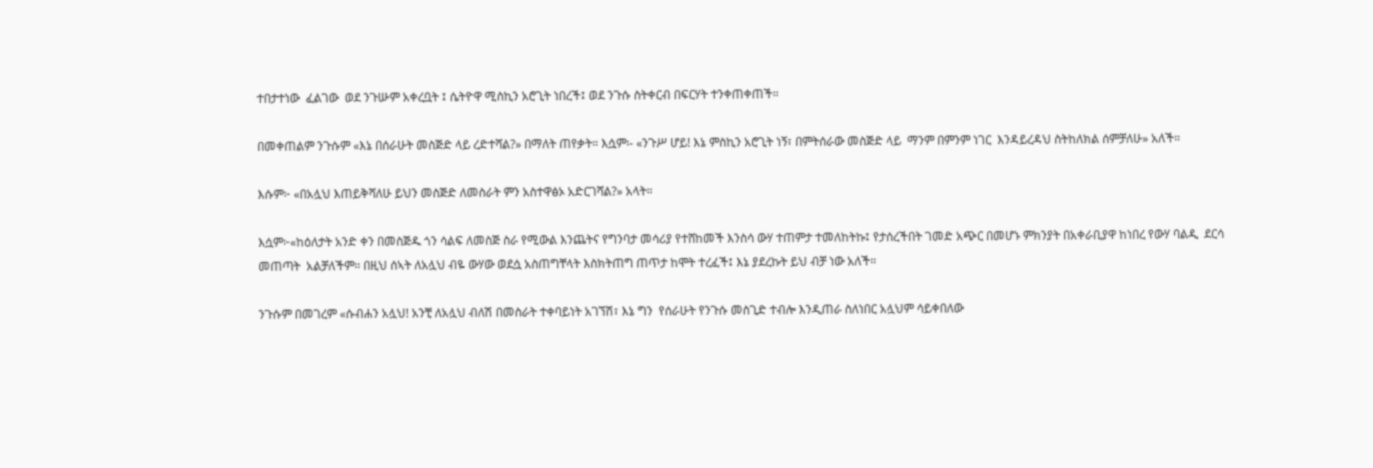ተበታተነው  ፈልገው  ወደ ንጉሡም አቀረቧት ፤ ሴትዮዋ ሚስኪን አሮጊት ነበረች፤ ወደ ንጉሱ ስትቀርብ በፍርሃት ተንቀጠቀጠች።

በመቀጠልም ንጉሱም «እኔ በሰራሁት መስጅድ ላይ ረድተሻል?» በማለት ጠየቃት። እሷም፡- «ንጉሥ ሆይ! እኔ ምስኪን አሮጊት ነኝ፣ በምትሰራው መስጅድ ላይ  ማንም በምንም ነገር  እንዳይረዳህ ስትከለክል ሰምቻለሁ» አለች።

እሱም፦ «በአሏህ እጠይቅሻለሁ ይህን መስጅድ ለመስራት ምን አስተዋፅኦ አድርገሻል?» አላት።

እሷም፦«ከዕለታት አንድ ቀን በመስጅዱ ጎን ሳልፍ ለመስጅ ስራ የሚውል እንጨትና የግንባታ መሳሪያ የተሸከመች እንስሳ ውሃ ተጠምታ ተመለከትኩ፤ የታሰረችበት ገመድ አጭር በመሆኑ ምክንያት በአቀራቢያዋ ከነበረ የውሃ ባልዲ  ደርሳ መጠጣት  አልቻለችም። በዚህ ሰኣት ለአሏህ ብዬ ውሃው ወደሷ አስጠግቸላት እስክትጠግ ጠጥታ ከሞት ተረፈች፤ እኔ ያደረኩት ይህ ብቻ ነው አለች።

ንጉሱም በመገረም «ሱብሐን አሏህ! አንቺ ለአሏህ ብለሽ በመስራት ተቀባይነት አገኘሽ፣ እኔ ግን  የሰራሁት የንጉሱ መስጊድ ተብሎ እንዲጠራ ስለነበር አሏህም ሳይቀበለው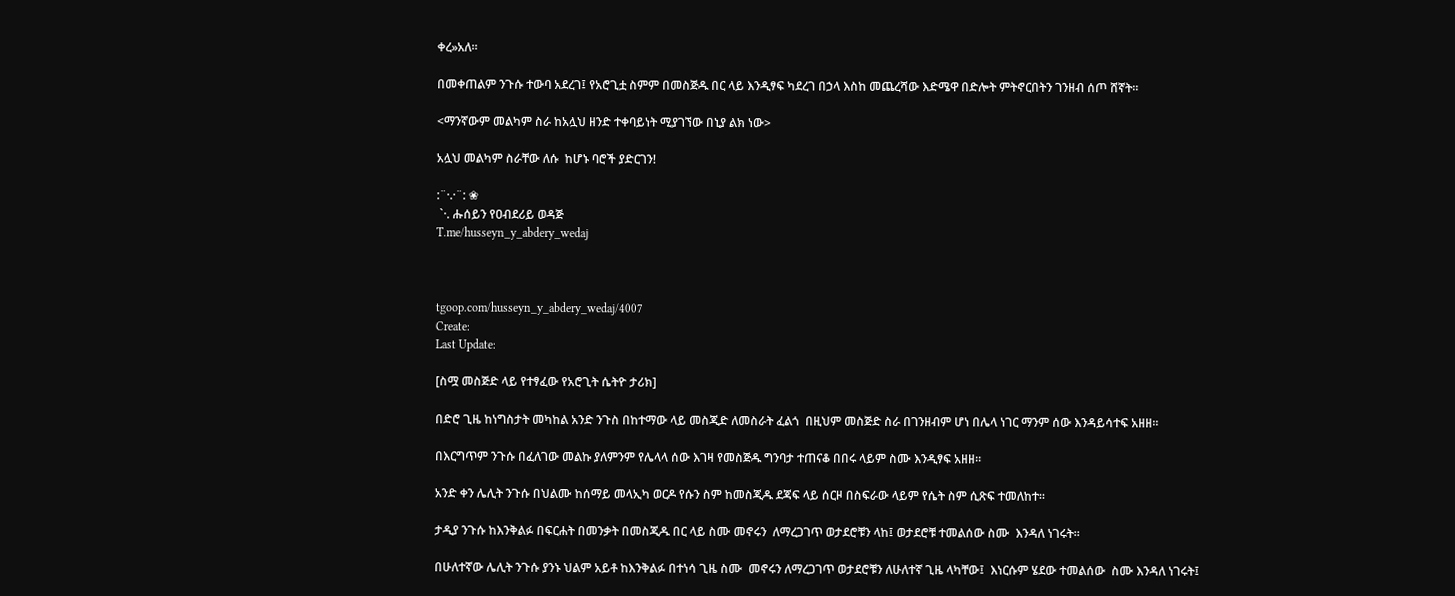ቀረ»አለ።

በመቀጠልም ንጉሱ ተውባ አደረገ፤ የአሮጊቷ ስምም በመስጅዱ በር ላይ እንዲፃፍ ካደረገ በኃላ እስከ መጨረሻው እድሜዋ በድሎት ምትኖርበትን ገንዘብ ሰጦ ሸኛት።

<ማንኛውም መልካም ስራ ከአሏህ ዘንድ ተቀባይነት ሚያገኘው በኒያ ልክ ነው>

አሏህ መልካም ስራቸው ለሱ  ከሆኑ ባሮች ያድርገን!

:¨·.·¨: ❀
 `·. ሑሰይን የዐብደሪይ ወዳጅ
T.me/husseyn_y_abdery_wedaj



tgoop.com/husseyn_y_abdery_wedaj/4007
Create:
Last Update:

[ስሟ መስጅድ ላይ የተፃፈው የአሮጊት ሴትዮ ታሪክ]

በድሮ ጊዜ ከነግስታት መካከል አንድ ንጉስ በከተማው ላይ መስጂድ ለመስራት ፈልጎ  በዚህም መስጅድ ስራ በገንዘብም ሆነ በሌላ ነገር ማንም ሰው እንዳይሳተፍ አዘዘ።

በእርግጥም ንጉሱ በፈለገው መልኩ ያለምንም የሌላላ ሰው እገዛ የመስጅዱ ግንባታ ተጠናቆ በበሩ ላይም ስሙ እንዲፃፍ አዘዘ።

አንድ ቀን ሌሊት ንጉሱ በህልሙ ከሰማይ መላኢካ ወርዶ የሱን ስም ከመስጂዱ ደጃፍ ላይ ሰርዞ በስፍራው ላይም የሴት ስም ሲጽፍ ተመለከተ።

ታዲያ ንጉሱ ከእንቅልፉ በፍርሐት በመንቃት በመስጂዱ በር ላይ ስሙ መኖሩን  ለማረጋገጥ ወታደሮቹን ላከ፤ ወታደሮቹ ተመልሰው ስሙ  እንዳለ ነገሩት።

በሁለተኛው ሌሊት ንጉሱ ያንኑ ህልም አይቶ ከእንቅልፉ በተነሳ ጊዜ ስሙ  መኖሩን ለማረጋገጥ ወታደሮቹን ለሁለተኛ ጊዜ ላካቸው፤  እነርሱም ሄደው ተመልሰው  ስሙ እንዳለ ነገሩት፤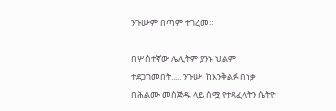ንጉሡም በጣም ተገረመ።

በሦስተኛው ሌሊትም ያንኑ ህልም ተደጋገመበት..... ንጉሡ  ከእንቅልፉ በነቃ በሕልሙ መስጅዱ ላይ ስሟ የተጻፈላትን ሴትዮ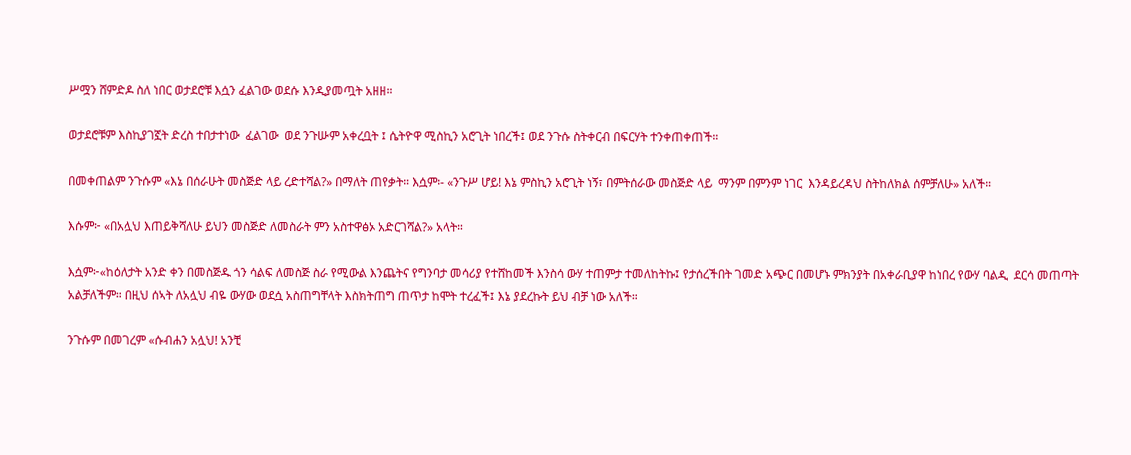ሥሟን ሸምድዶ ስለ ነበር ወታደሮቹ እሷን ፈልገው ወደሱ እንዲያመጧት አዘዘ።

ወታደሮቹም እስኪያገኟት ድረስ ተበታተነው  ፈልገው  ወደ ንጉሡም አቀረቧት ፤ ሴትዮዋ ሚስኪን አሮጊት ነበረች፤ ወደ ንጉሱ ስትቀርብ በፍርሃት ተንቀጠቀጠች።

በመቀጠልም ንጉሱም «እኔ በሰራሁት መስጅድ ላይ ረድተሻል?» በማለት ጠየቃት። እሷም፡- «ንጉሥ ሆይ! እኔ ምስኪን አሮጊት ነኝ፣ በምትሰራው መስጅድ ላይ  ማንም በምንም ነገር  እንዳይረዳህ ስትከለክል ሰምቻለሁ» አለች።

እሱም፦ «በአሏህ እጠይቅሻለሁ ይህን መስጅድ ለመስራት ምን አስተዋፅኦ አድርገሻል?» አላት።

እሷም፦«ከዕለታት አንድ ቀን በመስጅዱ ጎን ሳልፍ ለመስጅ ስራ የሚውል እንጨትና የግንባታ መሳሪያ የተሸከመች እንስሳ ውሃ ተጠምታ ተመለከትኩ፤ የታሰረችበት ገመድ አጭር በመሆኑ ምክንያት በአቀራቢያዋ ከነበረ የውሃ ባልዲ  ደርሳ መጠጣት  አልቻለችም። በዚህ ሰኣት ለአሏህ ብዬ ውሃው ወደሷ አስጠግቸላት እስክትጠግ ጠጥታ ከሞት ተረፈች፤ እኔ ያደረኩት ይህ ብቻ ነው አለች።

ንጉሱም በመገረም «ሱብሐን አሏህ! አንቺ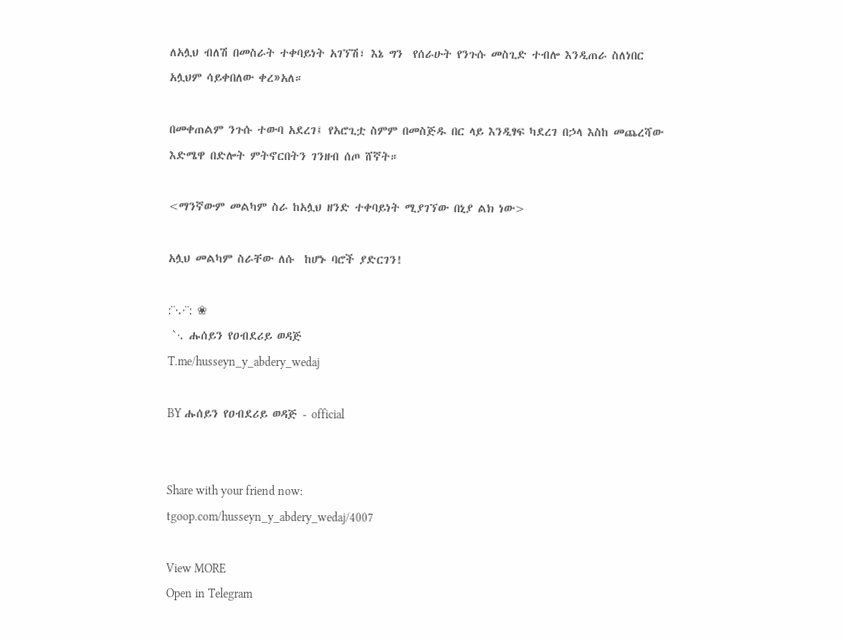ለአሏህ ብለሽ በመስራት ተቀባይነት አገኘሽ፣ እኔ ግን  የሰራሁት የንጉሱ መስጊድ ተብሎ እንዲጠራ ስለነበር አሏህም ሳይቀበለው ቀረ»አለ።

በመቀጠልም ንጉሱ ተውባ አደረገ፤ የአሮጊቷ ስምም በመስጅዱ በር ላይ እንዲፃፍ ካደረገ በኃላ እስከ መጨረሻው እድሜዋ በድሎት ምትኖርበትን ገንዘብ ሰጦ ሸኛት።

<ማንኛውም መልካም ስራ ከአሏህ ዘንድ ተቀባይነት ሚያገኘው በኒያ ልክ ነው>

አሏህ መልካም ስራቸው ለሱ  ከሆኑ ባሮች ያድርገን!

:¨·.·¨: ❀
 `·. ሑሰይን የዐብደሪይ ወዳጅ
T.me/husseyn_y_abdery_wedaj

BY ሑሰይን የዐብደሪይ ወዳጅ - official


Share with your friend now:
tgoop.com/husseyn_y_abdery_wedaj/4007

View MORE
Open in Telegram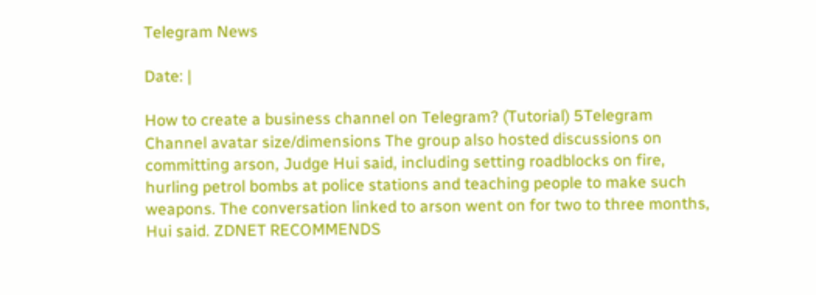Telegram News

Date: |

How to create a business channel on Telegram? (Tutorial) 5Telegram Channel avatar size/dimensions The group also hosted discussions on committing arson, Judge Hui said, including setting roadblocks on fire, hurling petrol bombs at police stations and teaching people to make such weapons. The conversation linked to arson went on for two to three months, Hui said. ZDNET RECOMMENDS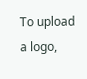To upload a logo,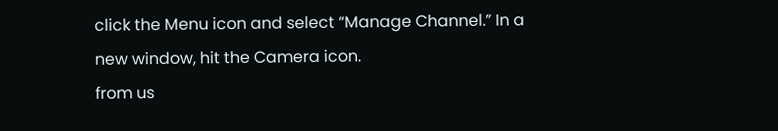click the Menu icon and select “Manage Channel.” In a new window, hit the Camera icon.
from us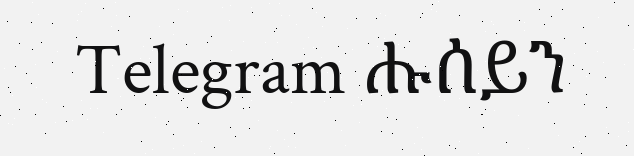Telegram ሑሰይን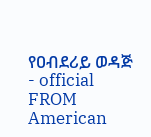የዐብደሪይ ወዳጅ - official
FROM American